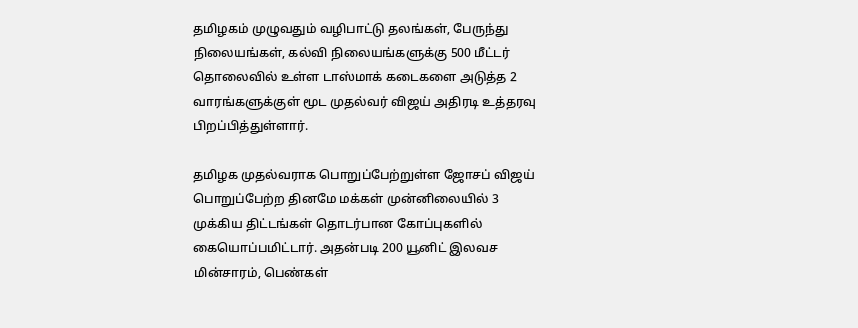தமிழகம் முழுவதும் வழிபாட்டு தலங்கள், பேருந்து நிலையங்கள், கல்வி நிலையங்களுக்கு 500 மீட்டர் தொலைவில் உள்ள டாஸ்மாக் கடைகளை அடுத்த 2 வாரங்களுக்குள் மூட முதல்வர் விஜய் அதிரடி உத்தரவு பிறப்பித்துள்ளார்.

தமிழக முதல்வராக பொறுப்பேற்றுள்ள ஜோசப் விஜய் பொறுப்பேற்ற தினமே மக்கள் முன்னிலையில் 3 முக்கிய திட்டங்கள் தொடர்பான கோப்புகளில் கையொப்பமிட்டார். அதன்படி 200 யூனிட் இலவச மின்சாரம், பெண்கள்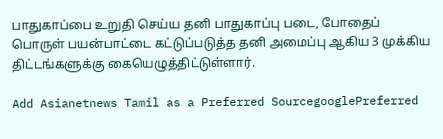பாதுகாப்பை உறுதி செய்ய தனி பாதுகாப்பு படை, போதைப் பொருள் பயன்பாட்டை கட்டுப்படுத்த தனி அமைப்பு ஆகிய 3 முக்கிய திட்டங்களுக்கு கையெழுத்திட்டுள்ளார்.

Add Asianetnews Tamil as a Preferred SourcegooglePreferred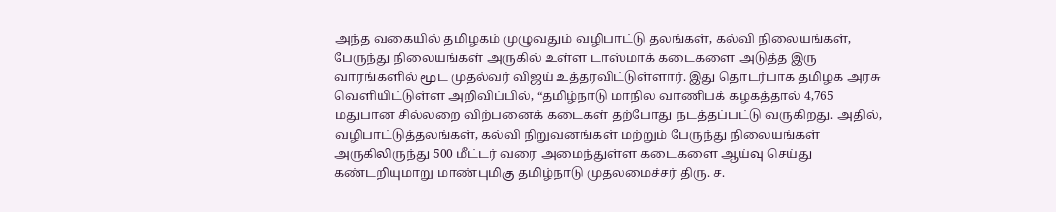அந்த வகையில் தமிழகம் முழுவதும் வழிபாட்டு தலங்கள், கல்வி நிலையங்கள், பேருந்து நிலையங்கள் அருகில் உள்ள டாஸ்மாக் கடைகளை அடுத்த இரு வாரங்களில் மூட முதல்வர் விஜய் உத்தரவிட்டுள்ளார். இது தொடர்பாக தமிழக அரசு வெளியிட்டுள்ள அறிவிப்பில், “தமிழ்நாடு மாநில வாணிபக் கழகத்தால் 4,765 மதுபான சில்லறை விற்பனைக் கடைகள் தற்போது நடத்தப்பட்டு வருகிறது. அதில், வழிபாட்டுத்தலங்கள், கல்வி நிறுவனங்கள் மற்றும் பேருந்து நிலையங்கள் அருகிலிருந்து 500 மீட்டர் வரை அமைந்துள்ள கடைகளை ஆய்வு செய்து கண்டறியுமாறு மாண்புமிகு தமிழ்நாடு முதலமைச்சர் திரு. ச.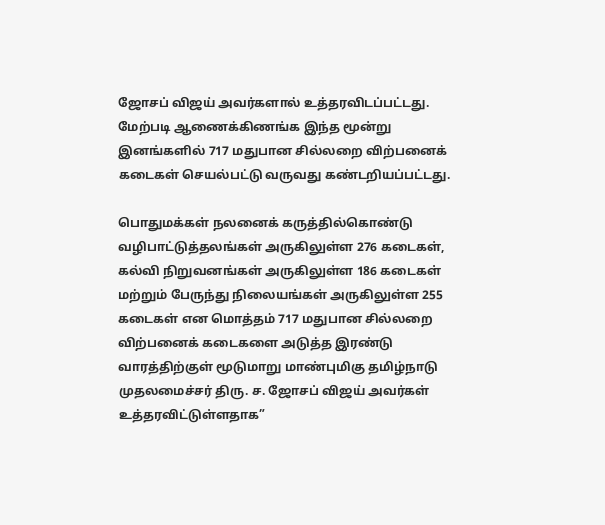ஜோசப் விஜய் அவர்களால் உத்தரவிடப்பட்டது. மேற்படி ஆணைக்கிணங்க இந்த மூன்று இனங்களில் 717 மதுபான சில்லறை விற்பனைக் கடைகள் செயல்பட்டு வருவது கண்டறியப்பட்டது.

பொதுமக்கள் நலனைக் கருத்தில்கொண்டு வழிபாட்டுத்தலங்கள் அருகிலுள்ள 276 கடைகள், கல்வி நிறுவனங்கள் அருகிலுள்ள 186 கடைகள் மற்றும் பேருந்து நிலையங்கள் அருகிலுள்ள 255 கடைகள் என மொத்தம் 717 மதுபான சில்லறை விற்பனைக் கடைகளை அடுத்த இரண்டு வாரத்திற்குள் மூடுமாறு மாண்புமிகு தமிழ்நாடு முதலமைச்சர் திரு. ச. ஜோசப் விஜய் அவர்கள் உத்தரவிட்டுள்ளதாக”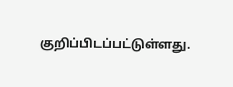குறிப்பிடப்பட்டுள்ளது.